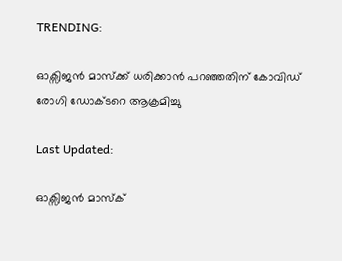TRENDING:

ഓക്സിജൻ മാസ്ക്ക് ധരിക്കാൻ പറഞ്ഞതിന് കോവിഡ് രോഗി ഡോക്ടറെ ആക്രമിച്ചു

Last Updated:

ഓക്സിജൻ മാസ്ക്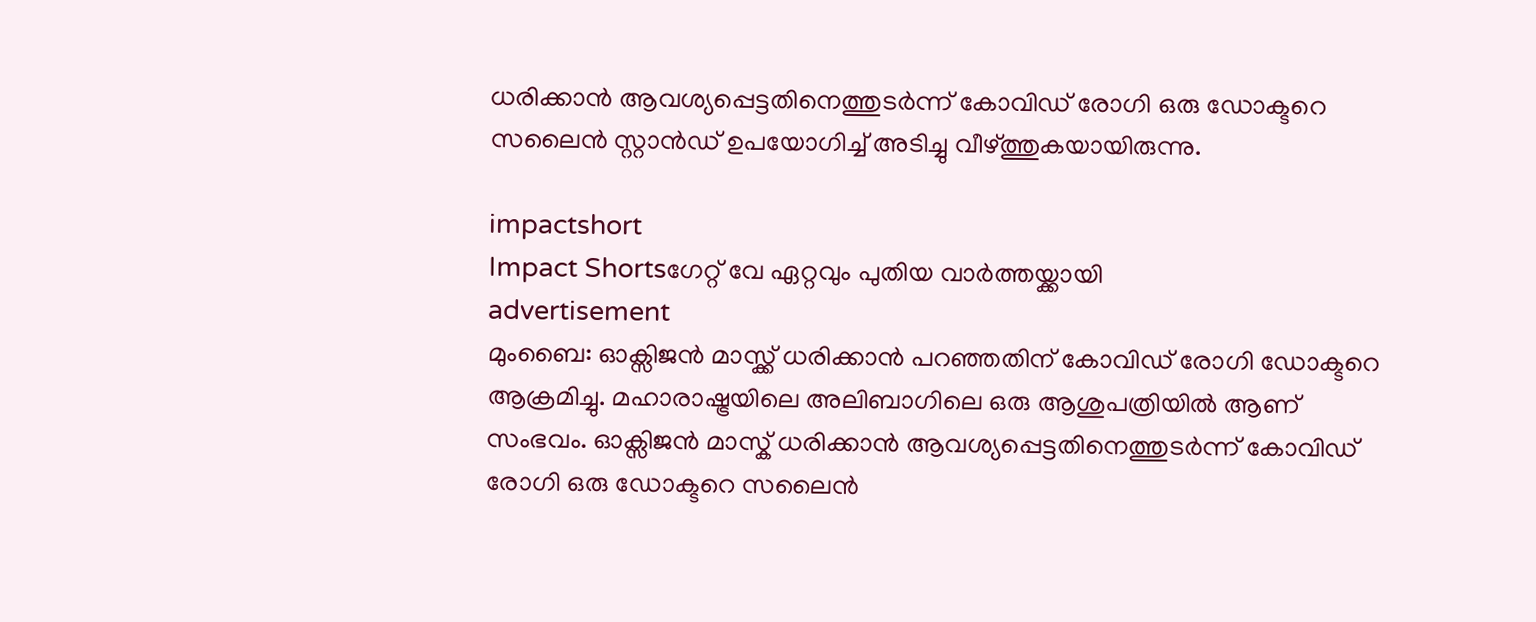ധരിക്കാൻ ആവശ്യപ്പെട്ടതിനെത്തുടർന്ന് കോവിഡ് രോഗി ഒരു ഡോക്ടറെ സലൈൻ സ്റ്റാൻഡ് ഉപയോഗിച്ച് അടിച്ചു വീഴ്ത്തുകയായിരുന്നു.

impactshort
Impact Shortsഗേറ്റ് വേ ഏറ്റവും പുതിയ വാർത്തയ്ക്കായി
advertisement
മുംബൈ: ഓക്സിജൻ മാസ്ക്ക് ധരിക്കാൻ പറഞ്ഞതിന് കോവിഡ് രോഗി ഡോക്ടറെ ആക്രമിച്ചു. മഹാരാഷ്ട്രയിലെ അലിബാഗിലെ ഒരു ആശുപത്രിയിൽ ആണ് സംഭവം. ഓക്സിജൻ മാസ്ക് ധരിക്കാൻ ആവശ്യപ്പെട്ടതിനെത്തുടർന്ന് കോവിഡ് രോഗി ഒരു ഡോക്ടറെ സലൈൻ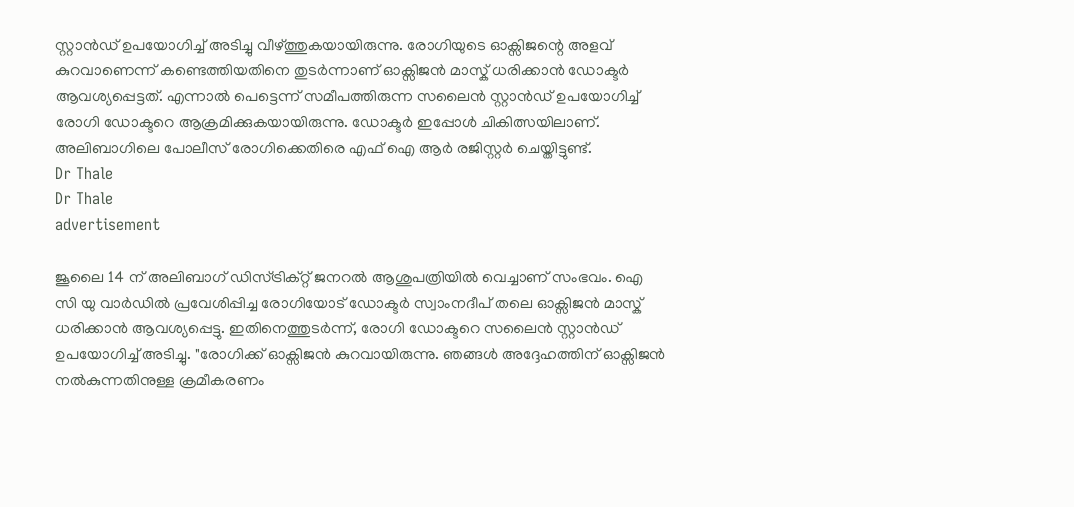സ്റ്റാൻഡ് ഉപയോഗിച്ച് അടിച്ചു വീഴ്ത്തുകയായിരുന്നു. രോഗിയുടെ ഓക്സിജന്റെ അളവ് കുറവാണെന്ന് കണ്ടെത്തിയതിനെ തുടർന്നാണ് ഓക്സിജൻ മാസ്ക് ധരിക്കാൻ ഡോക്ടർ ആവശ്യപ്പെട്ടത്. എന്നാൽ പെട്ടെന്ന് സമീപത്തിരുന്ന സലൈൻ സ്റ്റാൻഡ് ഉപയോഗിച്ച് രോഗി ഡോക്ടറെ ആക്രമിക്കുകയായിരുന്നു. ഡോക്ടർ ഇപ്പോൾ ചികിത്സയിലാണ്. അലിബാഗിലെ പോലീസ് രോഗിക്കെതിരെ എഫ്‌ ഐ ആർ രജിസ്റ്റർ ചെയ്തിട്ടുണ്ട്.
Dr Thale
Dr Thale
advertisement

ജൂലൈ 14 ന് അലിബാഗ് ഡിസ്ട്രിക്റ്റ് ജനറൽ ആശുപത്രിയിൽ വെച്ചാണ് സംഭവം. ഐ സി യു വാർഡിൽ പ്രവേശിപ്പിച്ച രോഗിയോട് ഡോക്ടർ സ്വാംനദീപ് തലെ ഓക്സിജൻ മാസ്ക് ധരിക്കാൻ ആവശ്യപ്പെട്ടു. ഇതിനെത്തുടർന്ന്, രോഗി ഡോക്ടറെ സലൈൻ സ്റ്റാൻഡ് ഉപയോഗിച്ച് അടിച്ചു. "രോഗിക്ക് ഓക്സിജൻ കുറവായിരുന്നു. ഞങ്ങൾ അദ്ദേഹത്തിന് ഓക്സിജൻ നൽകുന്നതിനുള്ള ക്രമീകരണം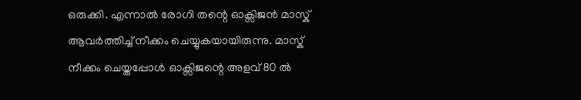ഒരുക്കി. എന്നാൽ രോഗി തന്റെ ഓക്സിജൻ മാസ്ക് ആവർത്തിച്ച് നീക്കം ചെയ്യുകയായിരുന്നു. മാസ്ക് നീക്കം ചെയ്തപ്പോൾ ഓക്സിജന്റെ അളവ് 80 ൽ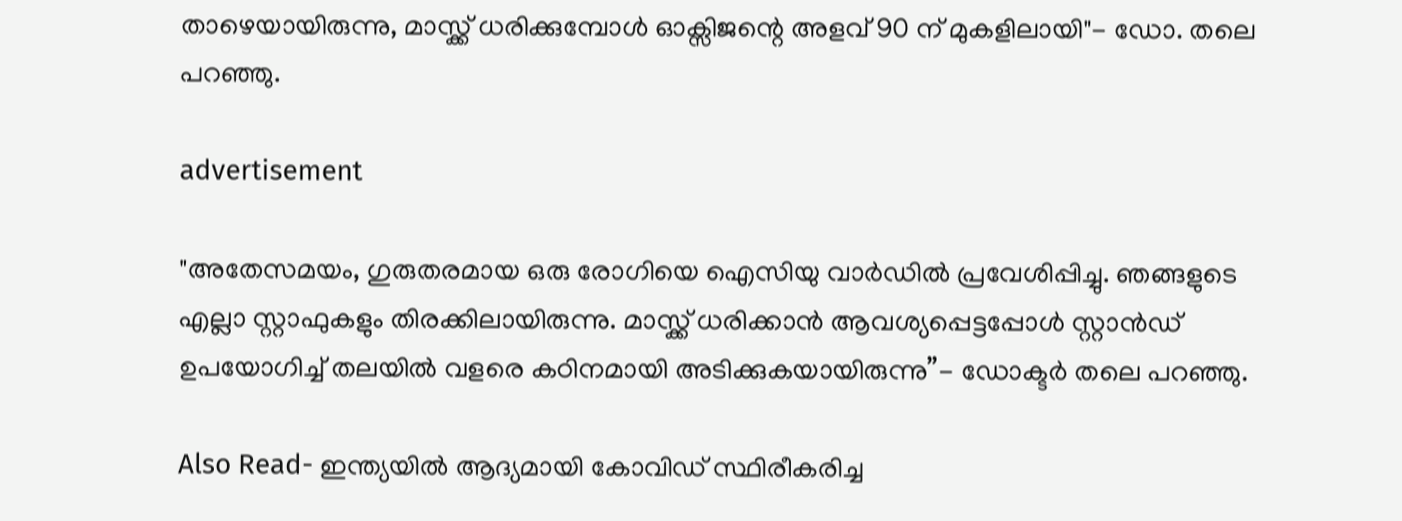താഴെയായിരുന്നു, മാസ്ക്ക് ധരിക്കുമ്പോൾ ഓക്സിജന്റെ അളവ് 90 ന് മുകളിലായി"- ഡോ. തലെ പറഞ്ഞു.

advertisement

"അതേസമയം, ഗുരുതരമായ ഒരു രോഗിയെ ഐസിയു വാർഡിൽ പ്രവേശിപ്പിച്ചു. ഞങ്ങളുടെ എല്ലാ സ്റ്റാഫുകളും തിരക്കിലായിരുന്നു. മാസ്ക്ക് ധരിക്കാൻ ആവശ്യപ്പെട്ടപ്പോൾ സ്റ്റാൻഡ് ഉപയോഗിച്ച് തലയിൽ വളരെ കഠിനമായി അടിക്കുകയായിരുന്നു”- ഡോക്ടർ തലെ പറഞ്ഞു.

Also Read- ഇന്ത്യയില്‍ ആദ്യമായി കോവിഡ് സ്ഥിരീകരിച്ച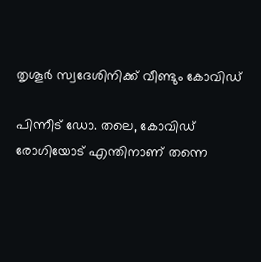തൃശൂര്‍ സ്വദേശിനിക്ക് വീണ്ടും കോവിഡ്

പിന്നീട് ഡോ. തലെ, കോവിഡ് രോഗിയോട് എന്തിനാണ് തന്നെ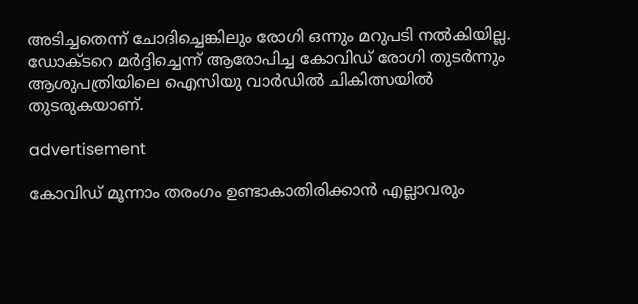അടിച്ചതെന്ന് ചോദിച്ചെങ്കിലും രോഗി ഒന്നും മറുപടി നൽകിയില്ല. ഡോക്ടറെ മർദ്ദിച്ചെന്ന് ആരോപിച്ച കോവിഡ് രോഗി തുടർന്നും ആശുപത്രിയിലെ ഐസിയു വാർഡിൽ ചികിത്സയിൽ തുടരുകയാണ്.

advertisement

കോവിഡ് മൂന്നാം തരംഗം ഉണ്ടാകാതിരിക്കാന്‍ എല്ലാവരും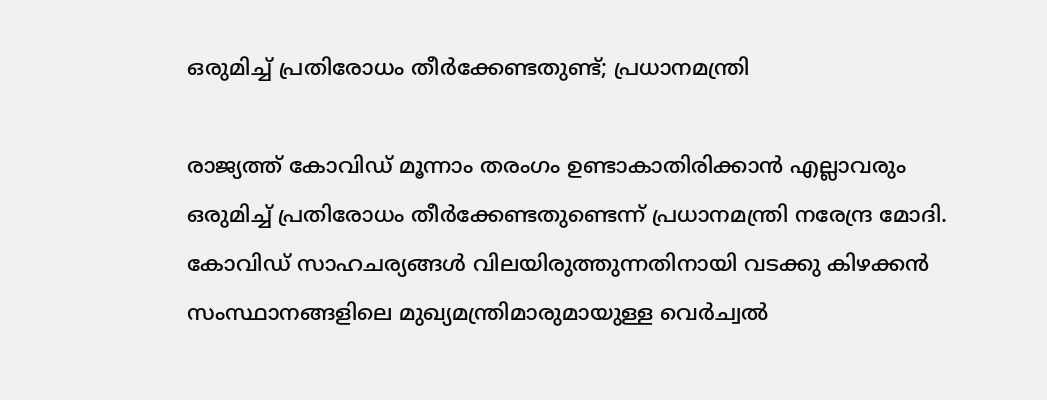ഒരുമിച്ച് പ്രതിരോധം തീര്‍ക്കേണ്ടതുണ്ട്; പ്രധാനമന്ത്രി

രാജ്യത്ത് കോവിഡ് മൂന്നാം തരംഗം ഉണ്ടാകാതിരിക്കാന്‍ എല്ലാവരും ഒരുമിച്ച് പ്രതിരോധം തീര്‍ക്കേണ്ടതുണ്ടെന്ന് പ്രധാനമന്ത്രി നരേന്ദ്ര മോദി. കോവിഡ് സാഹചര്യങ്ങള്‍ വിലയിരുത്തുന്നതിനായി വടക്കു കിഴക്കന്‍ സംസ്ഥാനങ്ങളിലെ മുഖ്യമന്ത്രിമാരുമായുള്ള വെര്‍ച്വല്‍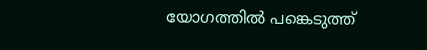യോഗത്തില്‍ പങ്കെടുത്ത്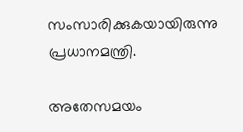സംസാരിക്കുകയായിരുന്നു പ്രധാനമന്ത്രി.

അതേസമയം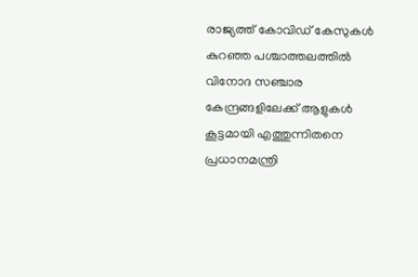രാജ്യത്ത് കോവിഡ് കേസുകള്‍ കുറഞ്ഞ പശ്ചാത്തലത്തില്‍ വിനോദ സഞ്ചാര കേന്ദ്രങ്ങളിലേക്ക് ആളുകള്‍ കൂട്ടമായി എത്തുന്നിതനെ പ്രധാനമന്ത്രി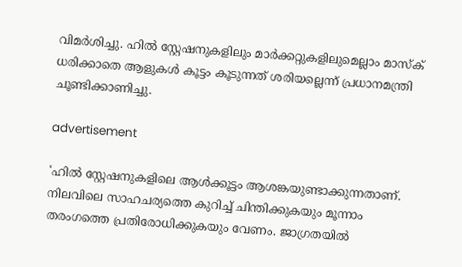വിമര്‍ശിച്ചു. ഹില്‍ സ്റ്റേഷനുകളിലും മാര്‍ക്കറ്റുകളിലുമെല്ലാം മാസ്‌ക് ധരിക്കാതെ ആളുകള്‍ കൂട്ടം കൂടുന്നത് ശരിയല്ലെന്ന് പ്രധാനമന്ത്രി ചൂണ്ടിക്കാണിച്ചു.

advertisement

'ഹില്‍ സ്റ്റേഷനുകളിലെ ആള്‍ക്കൂട്ടം ആശങ്കയുണ്ടാക്കുന്നതാണ്. നിലവിലെ സാഹചര്യത്തെ കുറിച്ച് ചിന്തിക്കുകയും മൂന്നാം തരംഗത്തെ പ്രതിരോധിക്കുകയും വേണം. ജാഗ്രതയില്‍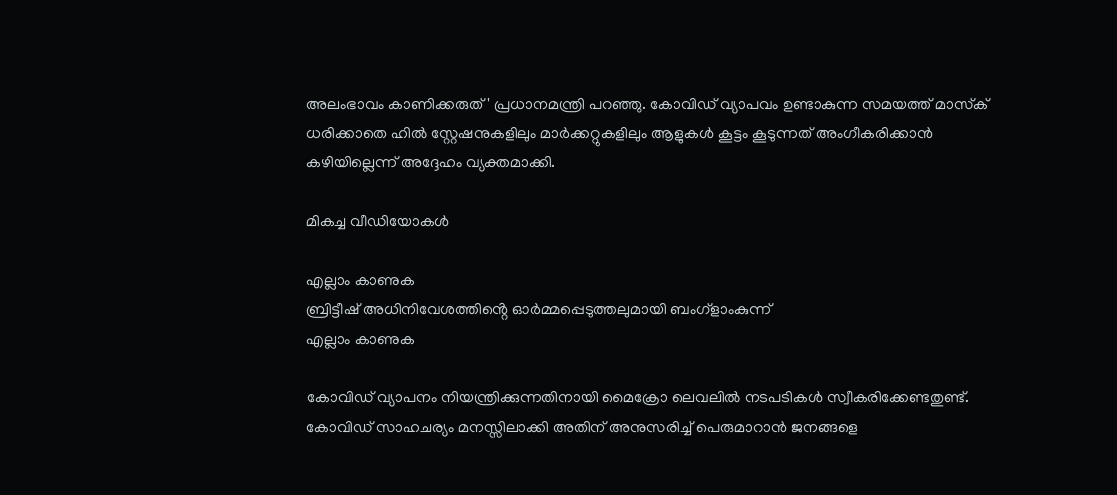അലംഭാവം കാണിക്കരുത്' പ്രധാനമന്ത്രി പറഞ്ഞു. കോവിഡ് വ്യാപവം ഉണ്ടാകുന്ന സമയത്ത് മാസ്‌ക് ധരിക്കാതെ ഹില്‍ സ്റ്റേഷനുകളിലും മാര്‍ക്കറ്റുകളിലും ആളുകള്‍ കൂട്ടം കൂടുന്നത് അംഗീകരിക്കാന്‍ കഴിയില്ലെന്ന് അദ്ദേഹം വ്യക്തമാക്കി.

മികച്ച വീഡിയോകൾ

എല്ലാം കാണുക
ബ്രിട്ടീഷ് അധിനിവേശത്തിൻ്റെ ഓർമ്മപ്പെടുത്തലുമായി ബംഗ്ളാംകുന്ന്
എല്ലാം കാണുക

കോവിഡ് വ്യാപനം നിയന്ത്രിക്കുന്നതിനായി മൈക്രോ ലെവലില്‍ നടപടികള്‍ സ്വീകരിക്കേണ്ടതുണ്ട്. കോവിഡ് സാഹചര്യം മനസ്സിലാക്കി അതിന് അനുസരിച്ച് പെരുമാറാന്‍ ജനങ്ങളെ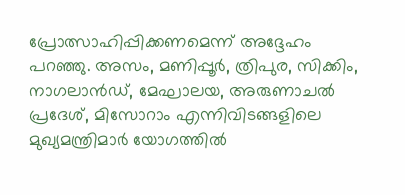പ്രോത്സാഹിപ്പിക്കണമെന്ന് അദ്ദേഹം പറഞ്ഞു. അസം, മണിപ്പൂര്‍, ത്രിപുര, സിക്കിം, നാഗലാന്‍ഡ്, മേഘാലയ, അരുണാചല്‍ പ്രദേശ്, മിസോറാം എന്നിവിടങ്ങളിലെ മുഖ്യമന്ത്രിമാര്‍ യോഗത്തില്‍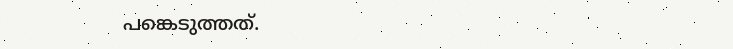പങ്കെടുത്തത്.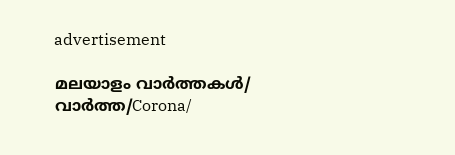advertisement

മലയാളം വാർത്തകൾ/ വാർത്ത/Corona/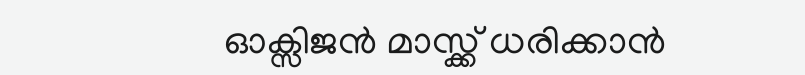ഓക്സിജൻ മാസ്ക്ക് ധരിക്കാൻ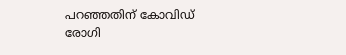പറഞ്ഞതിന് കോവിഡ് രോഗി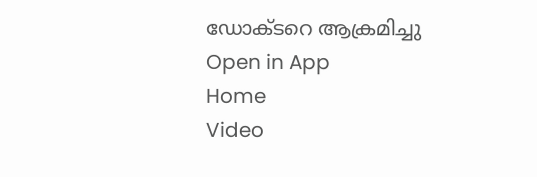ഡോക്ടറെ ആക്രമിച്ചു
Open in App
Home
Video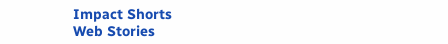Impact Shorts
Web Stories